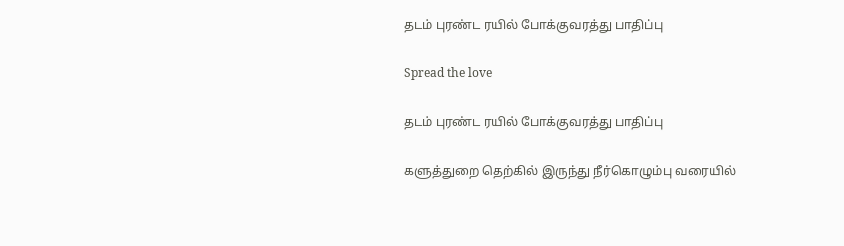தடம் புரண்ட ரயில் போக்குவரத்து பாதிப்பு

Spread the love

தடம் புரண்ட ரயில் போக்குவரத்து பாதிப்பு

களுத்துறை தெற்கில் இருந்து நீர்கொழும்பு வரையில்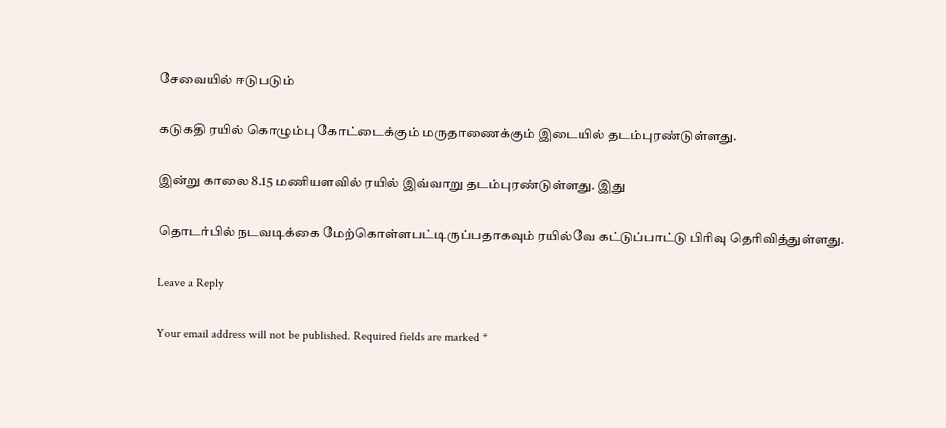சேவையில் ஈடுபடும்

கடுகதி ரயில் கொழும்பு கோட்டைக்கும் மருதாணைக்கும் இடையில் தடம்புரண்டுள்ளது.

இன்று காலை 8.15 மணியளவில் ரயில் இவ்வாறு தடம்புரண்டுள்ளது. இது

தொடர்பில் நடவடிக்கை மேற்கொள்ளபட்டிருப்பதாகவும் ரயில்வே கட்டுப்பாட்டு பிரிவு தெரிவித்துள்ளது.

Leave a Reply

Your email address will not be published. Required fields are marked *